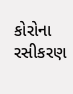કોરોના રસીકરણ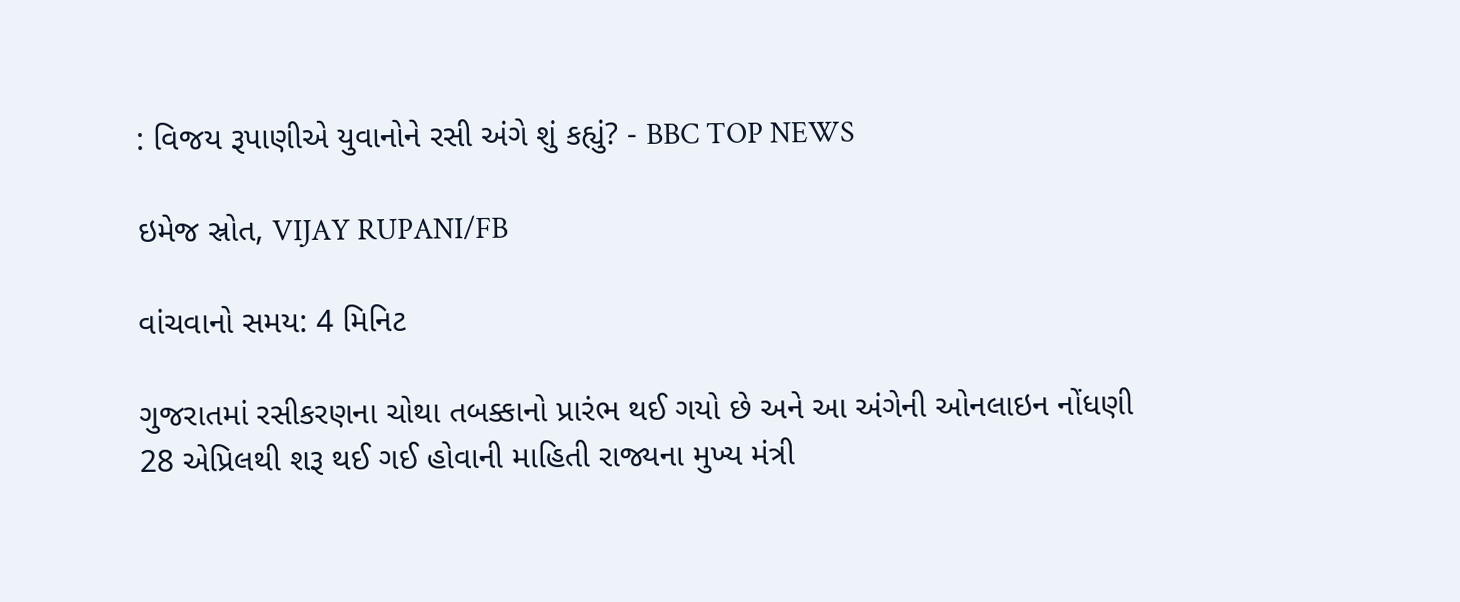: વિજય રૂપાણીએ યુવાનોને રસી અંગે શું કહ્યું? - BBC TOP NEWS

ઇમેજ સ્રોત, VIJAY RUPANI/FB

વાંચવાનો સમય: 4 મિનિટ

ગુજરાતમાં રસીકરણના ચોથા તબક્કાનો પ્રારંભ થઈ ગયો છે અને આ અંગેની ઓનલાઇન નોંધણી 28 એપ્રિલથી શરૂ થઈ ગઈ હોવાની માહિતી રાજ્યના મુખ્ય મંત્રી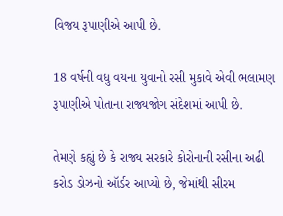વિજય રૂપાણીએ આપી છે.

18 વર્ષની વધુ વયના યુવાનો રસી મુકાવે એવી ભલામણ રૂપાણીએ પોતાના રાજ્યજોગ સંદેશમાં આપી છે.

તેમણે કહ્યું છે કે રાજ્ય સરકારે કોરોનાની રસીના અઢી કરોડ ડોઝનો ઑર્ડર આપ્યો છે, જેમાંથી સીરમ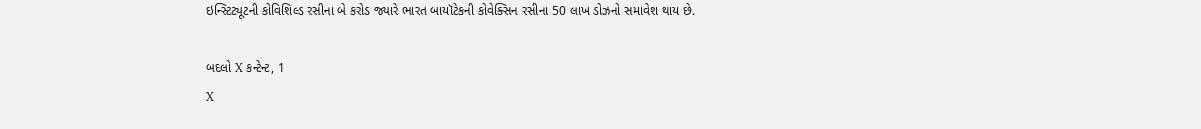ઇન્સ્ટિટ્યૂટની કોવિશિલ્ડ રસીના બે કરોડ જ્યારે ભારત બાયૉટેકની કોવેક્સિન રસીના 50 લાખ ડોઝનો સમાવેશ થાય છે.

બદલો X કન્ટેન્ટ, 1
X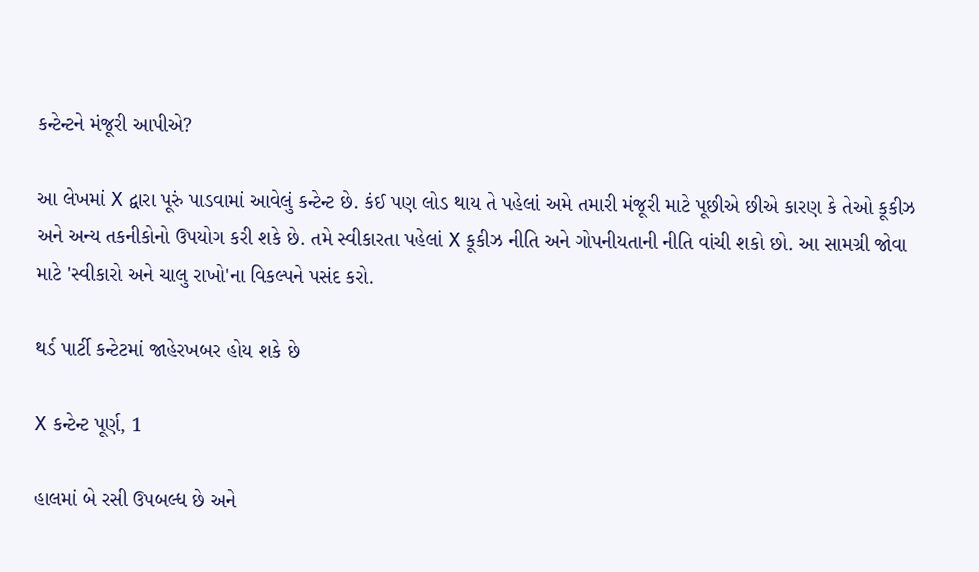કન્ટેન્ટને મંજૂરી આપીએ?

આ લેખમાં X દ્વારા પૂરું પાડવામાં આવેલું કન્ટેન્ટ છે. કંઈ પણ લોડ થાય તે પહેલાં અમે તમારી મંજૂરી માટે પૂછીએ છીએ કારણ કે તેઓ કૂકીઝ અને અન્ય તકનીકોનો ઉપયોગ કરી શકે છે. તમે સ્વીકારતા પહેલાં X કૂકીઝ નીતિ અને ગોપનીયતાની નીતિ વાંચી શકો છો. આ સામગ્રી જોવા માટે 'સ્વીકારો અને ચાલુ રાખો'ના વિકલ્પને પસંદ કરો.

થર્ડ પાર્ટી કન્ટેટમાં જાહેરખબર હોય શકે છે

X કન્ટેન્ટ પૂર્ણ, 1

હાલમાં બે રસી ઉપબલ્ધ છે અને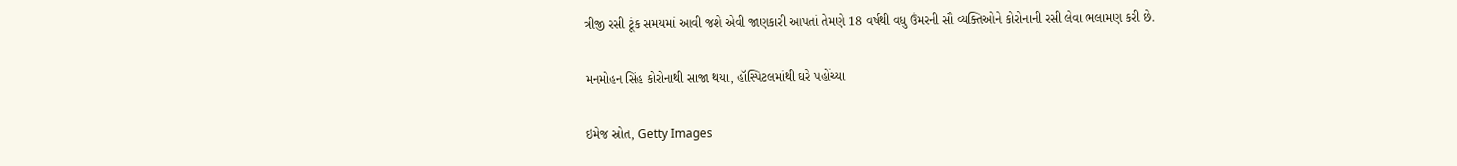ત્રીજી રસી ટૂંક સમયમાં આવી જશે એવી જાણકારી આપતાં તેમણે 18 વર્ષથી વધુ ઉંમરની સૌ વ્યક્તિઓને કોરોનાની રસી લેવા ભલામણ કરી છે.

મનમોહન સિંહ કોરોનાથી સાજા થયા, હૉસ્પિટલમાંથી ઘરે પહોંચ્યા

ઇમેજ સ્રોત, Getty Images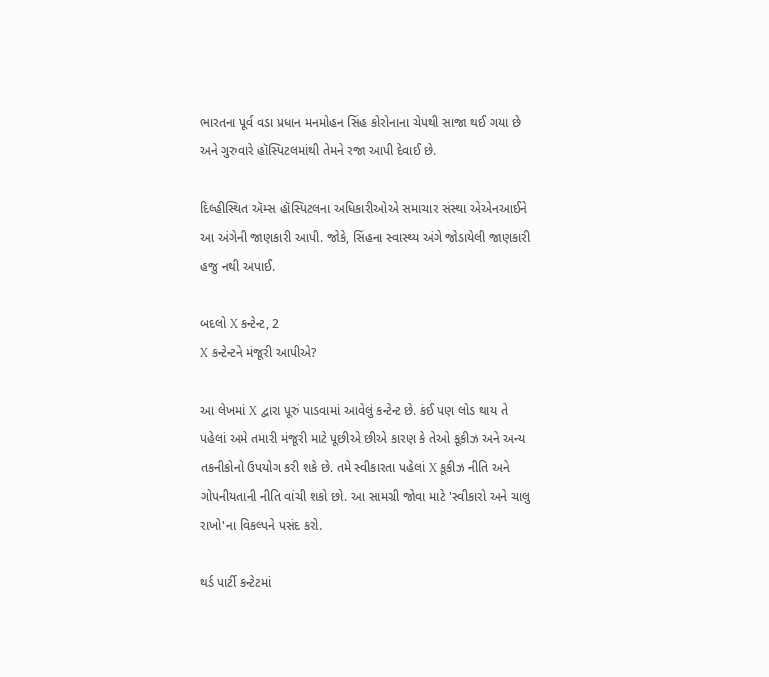ભારતના પૂર્વ વડા પ્રધાન મનમોહન સિંહ કોરોનાના ચેપથી સાજા થઈ ગયા છે અને ગુરુવારે હૉસ્પિટલમાંથી તેમને રજા આપી દેવાઈ છે.

દિલ્હીસ્થિત ઍમ્સ હૉસ્પિટલના અધિકારીઓએ સમાચાર સંસ્થા એએનઆઈને આ અંગેની જાણકારી આપી. જોકે, સિંહના સ્વાસ્થ્ય અંગે જોડાયેલી જાણકારી હજુ નથી અપાઈ.

બદલો X કન્ટેન્ટ, 2
X કન્ટેન્ટને મંજૂરી આપીએ?

આ લેખમાં X દ્વારા પૂરું પાડવામાં આવેલું કન્ટેન્ટ છે. કંઈ પણ લોડ થાય તે પહેલાં અમે તમારી મંજૂરી માટે પૂછીએ છીએ કારણ કે તેઓ કૂકીઝ અને અન્ય તકનીકોનો ઉપયોગ કરી શકે છે. તમે સ્વીકારતા પહેલાં X કૂકીઝ નીતિ અને ગોપનીયતાની નીતિ વાંચી શકો છો. આ સામગ્રી જોવા માટે 'સ્વીકારો અને ચાલુ રાખો'ના વિકલ્પને પસંદ કરો.

થર્ડ પાર્ટી કન્ટેટમાં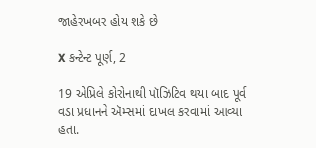જાહેરખબર હોય શકે છે

X કન્ટેન્ટ પૂર્ણ, 2

19 એપ્રિલે કોરોનાથી પૉઝિટિવ થયા બાદ પૂર્વ વડા પ્રધાનને ઍમ્સમાં દાખલ કરવામાં આવ્યા હતા.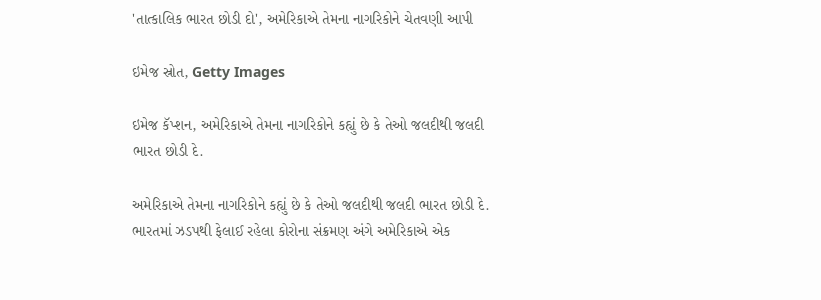'તાત્કાલિક ભારત છોડી દો', અમેરિકાએ તેમના નાગરિકોને ચેતવણી આપી

ઇમેજ સ્રોત, Getty Images

ઇમેજ કૅપ્શન, અમેરિકાએ તેમના નાગરિકોને કહ્યું છે કે તેઓ જલદીથી જલદી ભારત છોડી દે.

અમેરિકાએ તેમના નાગરિકોને કહ્યું છે કે તેઓ જલદીથી જલદી ભારત છોડી દે. ભારતમાં ઝડપથી ફેલાઈ રહેલા કોરોના સંક્રમણ અંગે અમેરિકાએ એક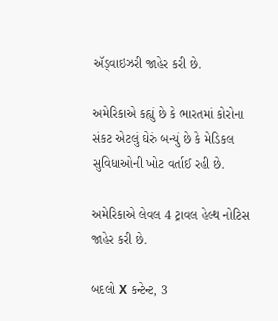ઍડ્વાઇઝરી જાહેર કરી છે.

અમેરિકાએ કહ્યું છે કે ભારતમાં કોરોના સંકટ એટલું ઘેરું બન્યું છે કે મેડિકલ સુવિધાઓની ખોટ વર્તાઈ રહી છે.

અમેરિકાએ લેવલ 4 ટ્રાવલ હેલ્થ નોટિસ જાહેર કરી છે.

બદલો X કન્ટેન્ટ, 3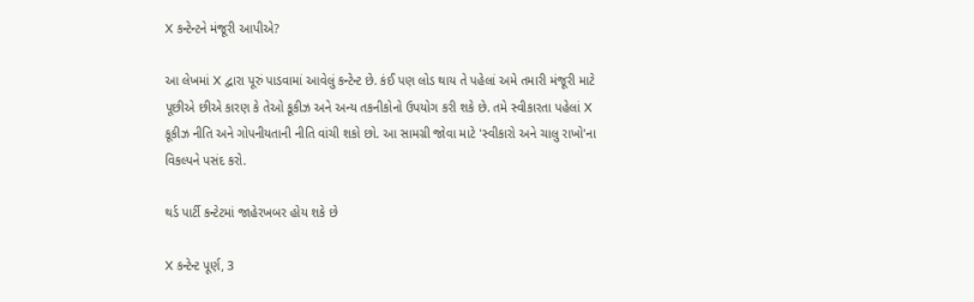X કન્ટેન્ટને મંજૂરી આપીએ?

આ લેખમાં X દ્વારા પૂરું પાડવામાં આવેલું કન્ટેન્ટ છે. કંઈ પણ લોડ થાય તે પહેલાં અમે તમારી મંજૂરી માટે પૂછીએ છીએ કારણ કે તેઓ કૂકીઝ અને અન્ય તકનીકોનો ઉપયોગ કરી શકે છે. તમે સ્વીકારતા પહેલાં X કૂકીઝ નીતિ અને ગોપનીયતાની નીતિ વાંચી શકો છો. આ સામગ્રી જોવા માટે 'સ્વીકારો અને ચાલુ રાખો'ના વિકલ્પને પસંદ કરો.

થર્ડ પાર્ટી કન્ટેટમાં જાહેરખબર હોય શકે છે

X કન્ટેન્ટ પૂર્ણ, 3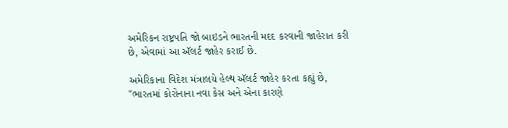અમેરિકન રાષ્ટ્રપતિ જો બાઇડને ભારતની મદદ કરવાની જાહેરાત કરી છે, એવામાં આ ઍલર્ટ જાહેર કરાઈ છે.

અમેરિકાના વિદેશ મંત્રાલયે હેલ્થ ઍલર્ટ જાહેર કરતા કહ્યું છે, "ભારતમાં કોરોનાના નવા કેસ અને એના કારણે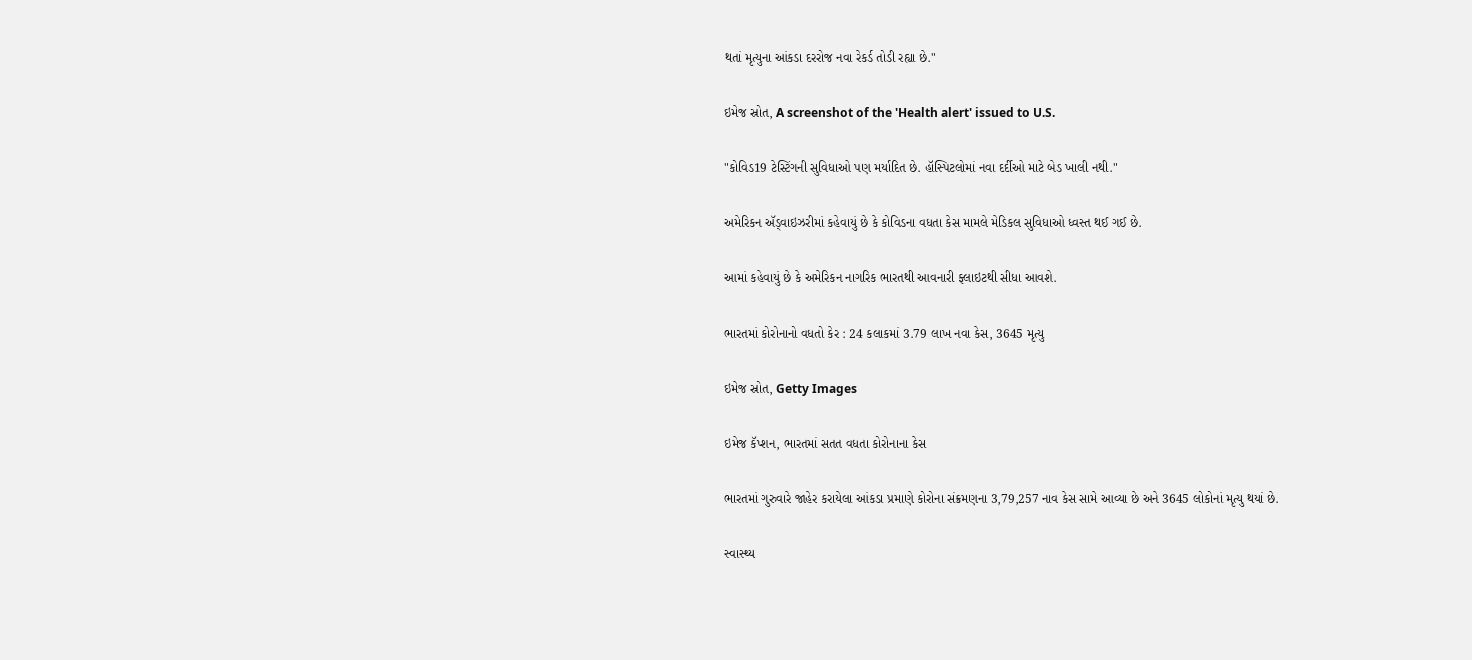થતાં મૃત્યુના આંકડા દરરોજ નવા રેકર્ડ તોડી રહ્યા છે."

ઇમેજ સ્રોત, A screenshot of the 'Health alert' issued to U.S.

"કોવિડ19 ટેસ્ટિંગની સુવિધાઓ પણ મર્યાદિત છે. હૉસ્પિટલોમાં નવા દર્દીઓ માટે બેડ ખાલી નથી."

અમેરિકન ઍડ્વાઇઝરીમાં કહેવાયું છે કે કોવિડના વધતા કેસ મામલે મેડિકલ સુવિધાઓ ધ્વસ્ત થઈ ગઈ છે.

આમાં કહેવાયું છે કે અમેરિકન નાગરિક ભારતથી આવનારી ફ્લાઇટથી સીધા આવશે.

ભારતમાં કોરોનાનો વધતો કેર : 24 કલાકમાં 3.79 લાખ નવા કેસ, 3645 મૃત્યુ

ઇમેજ સ્રોત, Getty Images

ઇમેજ કૅપ્શન, ભારતમાં સતત વધતા કોરોનાના કેસ

ભારતમાં ગુરુવારે જાહેર કરાયેલા આંકડા પ્રમાણે કોરોના સંક્રમણના 3,79,257 નાવ કેસ સામે આવ્યા છે અને 3645 લોકોનાં મૃત્યુ થયાં છે.

સ્વાસ્થ્ય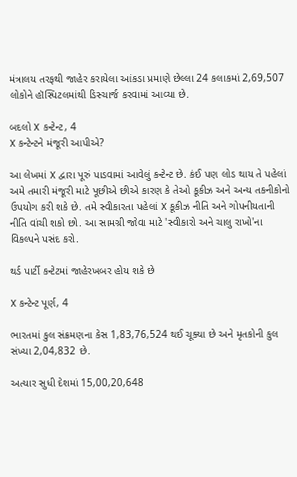મંત્રાલય તરફથી જાહેર કરાયેલા આંકડા પ્રમાણે છેલ્લા 24 કલાકમાં 2,69,507 લોકોને હૉસ્પિટલમાંથી ડિસ્ચાર્જ કરવામાં આવ્યા છે.

બદલો X કન્ટેન્ટ, 4
X કન્ટેન્ટને મંજૂરી આપીએ?

આ લેખમાં X દ્વારા પૂરું પાડવામાં આવેલું કન્ટેન્ટ છે. કંઈ પણ લોડ થાય તે પહેલાં અમે તમારી મંજૂરી માટે પૂછીએ છીએ કારણ કે તેઓ કૂકીઝ અને અન્ય તકનીકોનો ઉપયોગ કરી શકે છે. તમે સ્વીકારતા પહેલાં X કૂકીઝ નીતિ અને ગોપનીયતાની નીતિ વાંચી શકો છો. આ સામગ્રી જોવા માટે 'સ્વીકારો અને ચાલુ રાખો'ના વિકલ્પને પસંદ કરો.

થર્ડ પાર્ટી કન્ટેટમાં જાહેરખબર હોય શકે છે

X કન્ટેન્ટ પૂર્ણ, 4

ભારતમાં કુલ સંક્રમણના કેસ 1,83,76,524 થઈ ચૂક્યા છે અને મૃતકોની કુલ સંખ્યા 2,04,832 છે.

અત્યાર સુધી દેશમાં 15,00,20,648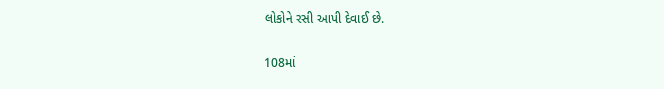લોકોને રસી આપી દેવાઈ છે.

108માં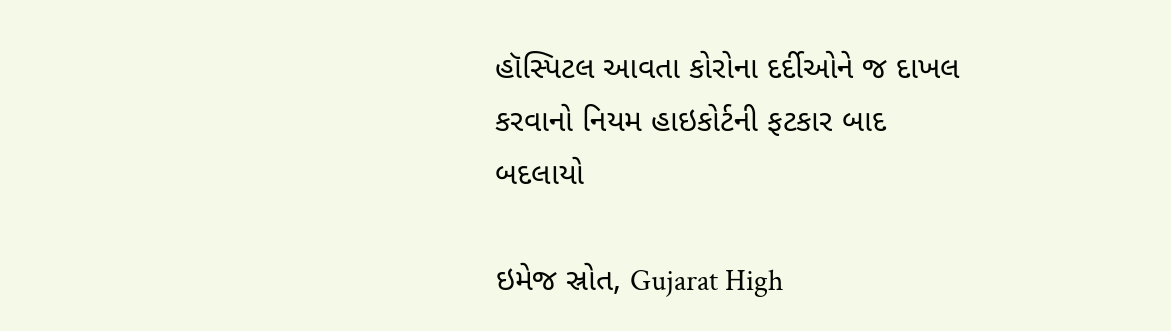હૉસ્પિટલ આવતા કોરોના દર્દીઓને જ દાખલ કરવાનો નિયમ હાઇકોર્ટની ફટકાર બાદ બદલાયો

ઇમેજ સ્રોત, Gujarat High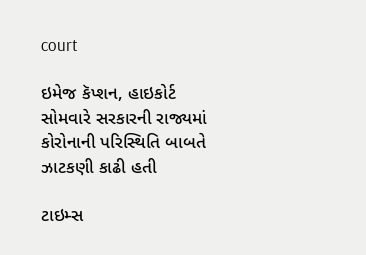court

ઇમેજ કૅપ્શન, હાઇકોર્ટ સોમવારે સરકારની રાજ્યમાં કોરોનાની પરિસ્થિતિ બાબતે ઝાટકણી કાઢી હતી

ટાઇમ્સ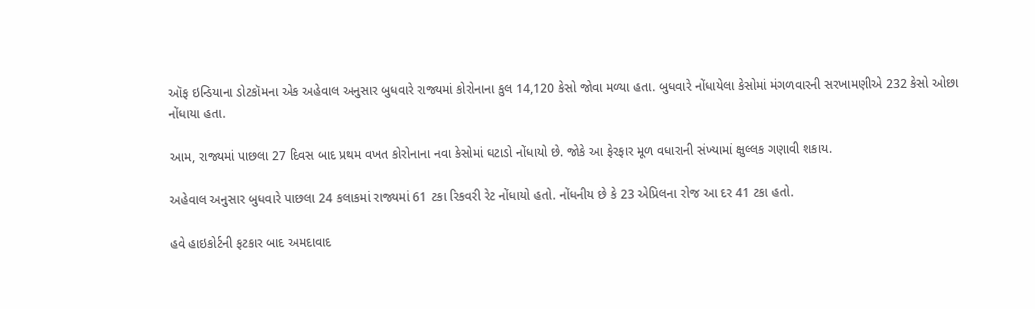ઑફ ઇન્ડિયાના ડોટકૉમના એક અહેવાલ અનુસાર બુધવારે રાજ્યમાં કોરોનાના કુલ 14,120 કેસો જોવા મળ્યા હતા. બુધવારે નોંધાયેલા કેસોમાં મંગળવારની સરખામણીએ 232 કેસો ઓછા નોંધાયા હતા.

આમ, રાજ્યમાં પાછલા 27 દિવસ બાદ પ્રથમ વખત કોરોનાના નવા કેસોમાં ઘટાડો નોંધાયો છે. જોકે આ ફેરફાર મૂળ વધારાની સંખ્યામાં ક્ષુલ્લક ગણાવી શકાય.

અહેવાલ અનુસાર બુધવારે પાછલા 24 કલાકમાં રાજ્યમાં 61 ટકા રિકવરી રેટ નોંધાયો હતો. નોંધનીય છે કે 23 એપ્રિલના રોજ આ દર 41 ટકા હતો.

હવે હાઇકોર્ટની ફટકાર બાદ અમદાવાદ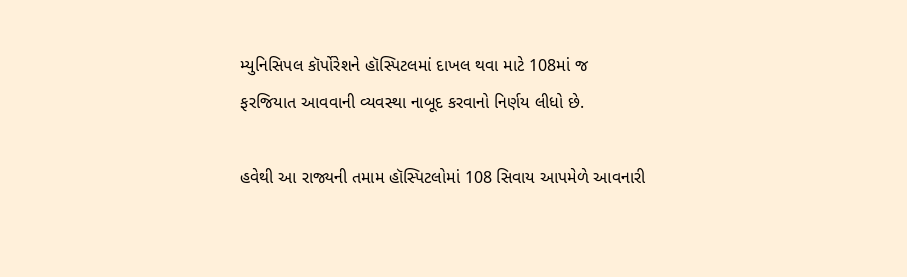મ્યુનિસિપલ કૉર્પોરેશને હૉસ્પિટલમાં દાખલ થવા માટે 108માં જ ફરજિયાત આવવાની વ્યવસ્થા નાબૂદ કરવાનો નિર્ણય લીધો છે.

હવેથી આ રાજ્યની તમામ હૉસ્પિટલોમાં 108 સિવાય આપમેળે આવનારી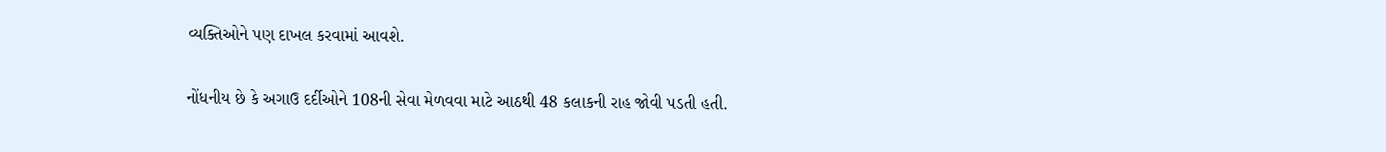વ્યક્તિઓને પણ દાખલ કરવામાં આવશે.

નોંધનીય છે કે અગાઉ દર્દીઓને 108ની સેવા મેળવવા માટે આઠથી 48 કલાકની રાહ જોવી પડતી હતી.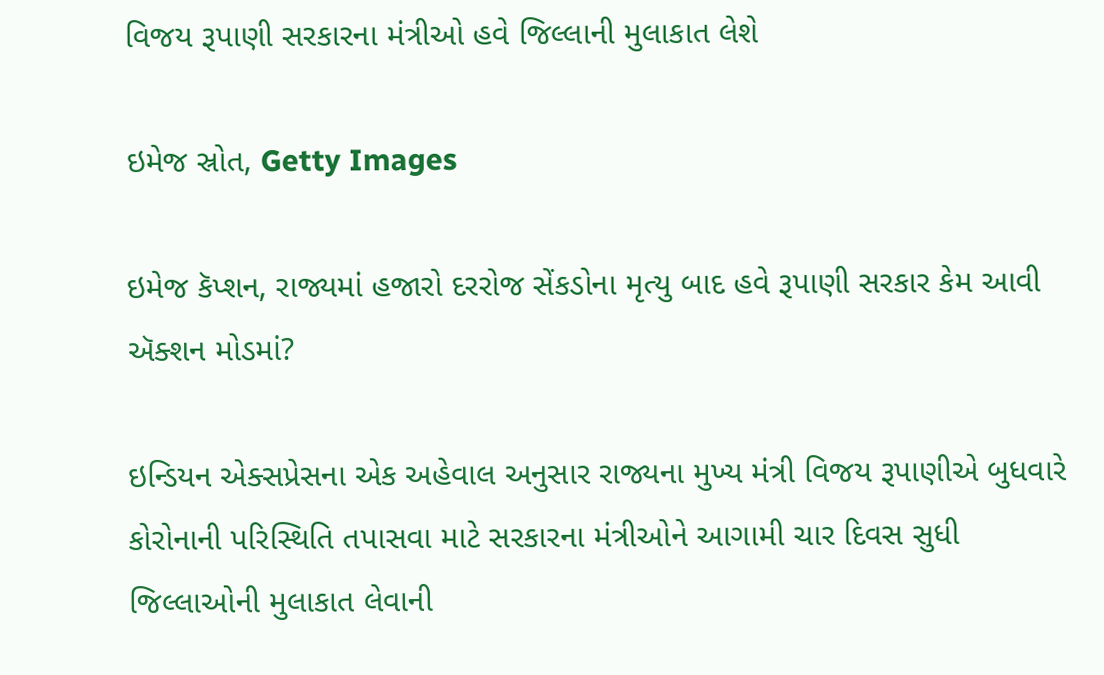વિજય રૂપાણી સરકારના મંત્રીઓ હવે જિલ્લાની મુલાકાત લેશે

ઇમેજ સ્રોત, Getty Images

ઇમેજ કૅપ્શન, રાજ્યમાં હજારો દરરોજ સેંકડોના મૃત્યુ બાદ હવે રૂપાણી સરકાર કેમ આવી ઍક્શન મોડમાં?

ઇન્ડિયન એક્સપ્રેસના એક અહેવાલ અનુસાર રાજ્યના મુખ્ય મંત્રી વિજય રૂપાણીએ બુધવારે કોરોનાની પરિસ્થિતિ તપાસવા માટે સરકારના મંત્રીઓને આગામી ચાર દિવસ સુધી જિલ્લાઓની મુલાકાત લેવાની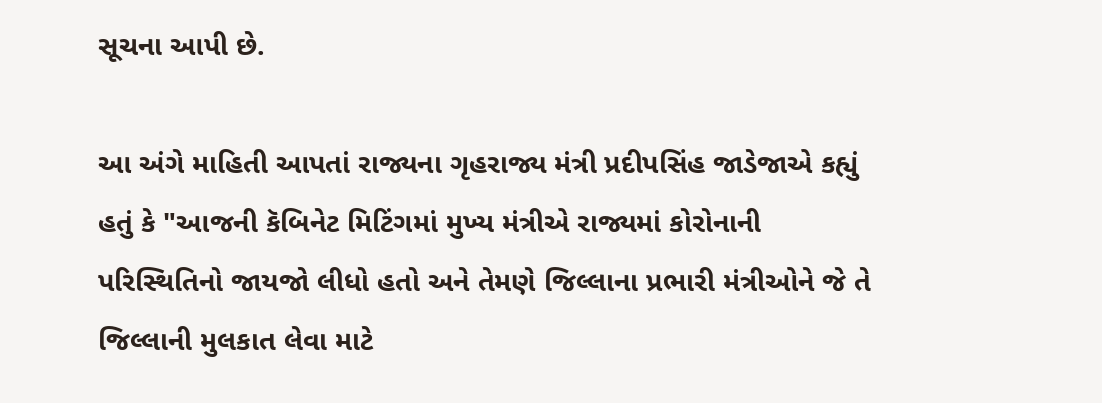સૂચના આપી છે.

આ અંગે માહિતી આપતાં રાજ્યના ગૃહરાજ્ય મંત્રી પ્રદીપસિંહ જાડેજાએ કહ્યું હતું કે "આજની કૅબિનેટ મિટિંગમાં મુખ્ય મંત્રીએ રાજ્યમાં કોરોનાની પરિસ્થિતિનો જાયજો લીધો હતો અને તેમણે જિલ્લાના પ્રભારી મંત્રીઓને જે તે જિલ્લાની મુલકાત લેવા માટે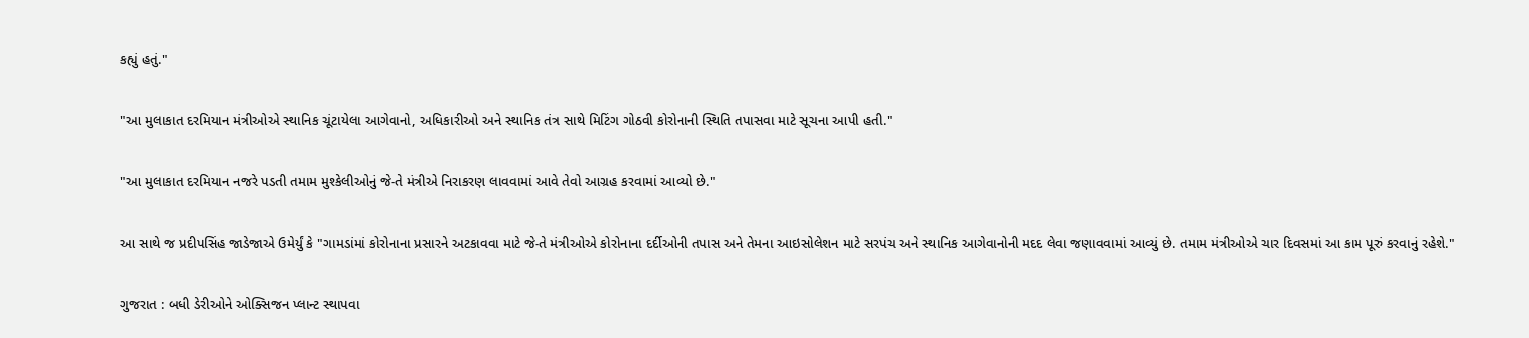કહ્યું હતું."

"આ મુલાકાત દરમિયાન મંત્રીઓએ સ્થાનિક ચૂંટાયેલા આગેવાનો, અધિકારીઓ અને સ્થાનિક તંત્ર સાથે મિટિંગ ગોઠવી કોરોનાની સ્થિતિ તપાસવા માટે સૂચના આપી હતી."

"આ મુલાકાત દરમિયાન નજરે પડતી તમામ મુશ્કેલીઓનું જે-તે મંત્રીએ નિરાકરણ લાવવામાં આવે તેવો આગ્રહ કરવામાં આવ્યો છે."

આ સાથે જ પ્રદીપસિંહ જાડેજાએ ઉમેર્યું કે "ગામડાંમાં કોરોનાના પ્રસારને અટકાવવા માટે જે-તે મંત્રીઓએ કોરોનાના દર્દીઓની તપાસ અને તેમના આઇસોલેશન માટે સરપંચ અને સ્થાનિક આગેવાનોની મદદ લેવા જણાવવામાં આવ્યું છે. તમામ મંત્રીઓએ ચાર દિવસમાં આ કામ પૂરું કરવાનું રહેશે."

ગુજરાત : બધી ડેરીઓને ઓક્સિજન પ્લાન્ટ સ્થાપવા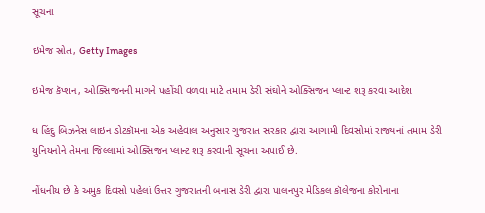સૂચના

ઇમેજ સ્રોત, Getty Images

ઇમેજ કૅપ્શન, ઓક્સિજનની માગને પહોંચી વળવા માટે તમામ ડેરી સંઘોને ઓક્સિજન પ્લાન્ટ શરૂ કરવા આદેશ

ધ હિંદુ બિઝનેસ લાઇન ડોટકૉમના એક અહેવાલ અનુસાર ગુજરાત સરકાર દ્વારા આગામી દિવસોમાં રાજ્યનાં તમામ ડેરી યુનિયનોને તેમના જિલ્લામાં ઓક્સિજન પ્લાન્ટ શરૂ કરવાની સૂચના અપાઈ છે.

નોંધનીય છે કે અમુક દિવસો પહેલાં ઉત્તર ગુજરાતની બનાસ ડેરી દ્વારા પાલનપુર મેડિકલ કૉલેજના કોરોનાના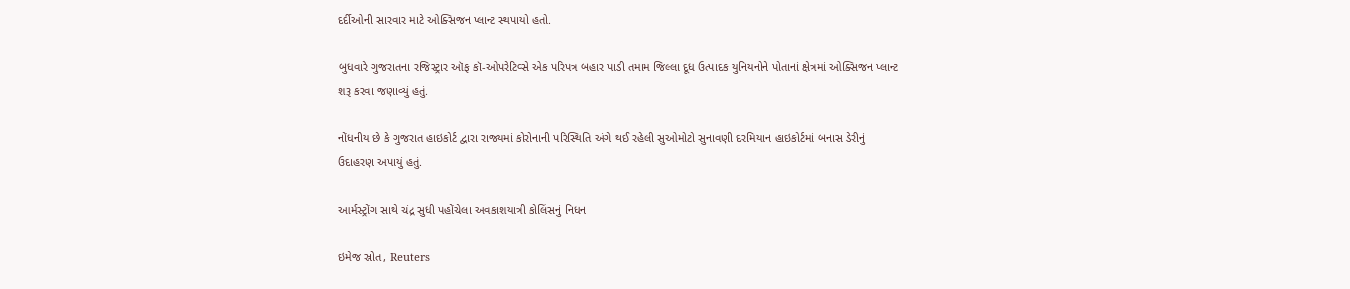દર્દીઓની સારવાર માટે ઓક્સિજન પ્લાન્ટ સ્થપાયો હતો.

બુધવારે ગુજરાતના રજિસ્ટ્રાર ઑફ કૉ-ઓપરેટિવ્સે એક પરિપત્ર બહાર પાડી તમામ જિલ્લા દૂધ ઉત્પાદક યુનિયનોને પોતાનાં ક્ષેત્રમાં ઓક્સિજન પ્લાન્ટ શરૂ કરવા જણાવ્યું હતું.

નોંધનીય છે કે ગુજરાત હાઇકોર્ટ દ્વારા રાજ્યમાં કોરોનાની પરિસ્થિતિ અંગે થઈ રહેલી સુઓમોટો સુનાવણી દરમિયાન હાઇકોર્ટમાં બનાસ ડેરીનું ઉદાહરણ અપાયું હતું.

આર્મસ્ટ્રોંગ સાથે ચંદ્ર સુધી પહોંચેલા અવકાશયાત્રી કોલિંસનું નિધન

ઇમેજ સ્રોત, Reuters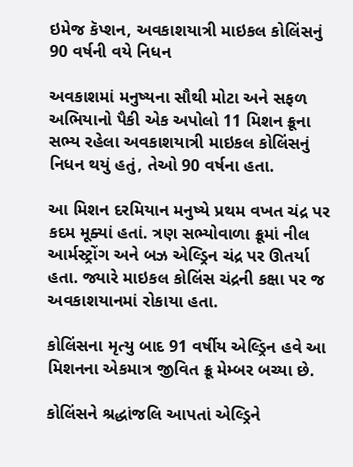ઇમેજ કૅપ્શન, અવકાશયાત્રી માઇકલ કોલિંસનું 90 વર્ષની વયે નિધન

અવકાશમાં મનુષ્યના સૌથી મોટા અને સફળ અભિયાનો પૈકી એક અપોલો 11 મિશન ક્રૂના સભ્ય રહેલા અવકાશયાત્રી માઇકલ કોલિંસનું નિધન થયું હતું, તેઓ 90 વર્ષના હતા.

આ મિશન દરમિયાન મનુષ્યે પ્રથમ વખત ચંદ્ર પર કદમ મૂક્યાં હતાં. ત્રણ સભ્યોવાળા ક્રૂમાં નીલ આર્મસ્ટ્રોંગ અને બઝ એલ્ડ્રિન ચંદ્ર પર ઊતર્યા હતા. જ્યારે માઇકલ કોલિંસ ચંદ્રની કક્ષા પર જ અવકાશયાનમાં રોકાયા હતા.

કોલિંસના મૃત્યુ બાદ 91 વર્ષીય એલ્ડ્રિન હવે આ મિશનના એકમાત્ર જીવિત ક્રૂ મેમ્બર બચ્યા છે.

કોલિંસને શ્રદ્ધાંજલિ આપતાં એલ્ડ્રિને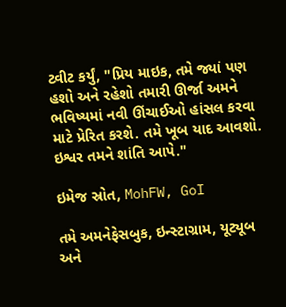ટ્વીટ કર્યું, "પ્રિય માઇક, તમે જ્યાં પણ હશો અને રહેશો તમારી ઊર્જા અમને ભવિષ્યમાં નવી ઊંચાઈઓ હાંસલ કરવા માટે પ્રેરિત કરશે. તમે ખૂબ યાદ આવશો. ઇશ્વર તમને શાંતિ આપે."

ઇમેજ સ્રોત, MohFW, GoI

તમે અમનેફેસબુક, ઇન્સ્ટાગ્રામ, યૂટ્યૂબ અને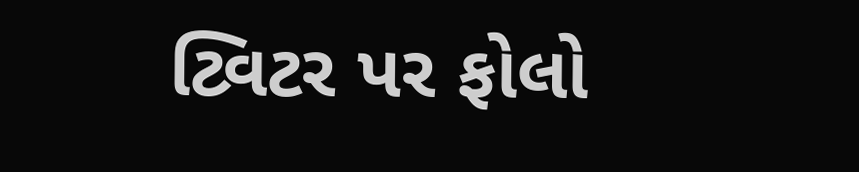ટ્વિટર પર ફોલો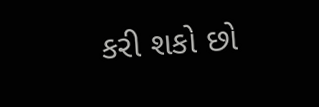કરી શકો છો